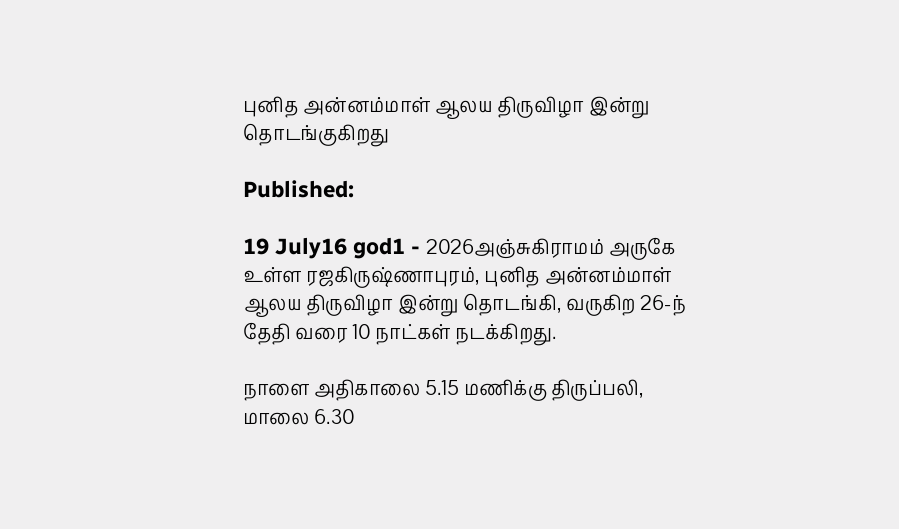புனித அன்னம்மாள் ஆலய திருவிழா இன்று தொடங்குகிறது

Published:

19 July16 god1 - 2026அஞ்சுகிராமம் அருகே உள்ள ரஜகிருஷ்ணாபுரம், புனித அன்னம்மாள் ஆலய திருவிழா இன்று தொடங்கி, வருகிற 26-ந் தேதி வரை 10 நாட்கள் நடக்கிறது.

நாளை அதிகாலை 5.15 மணிக்கு திருப்பலி, மாலை 6.30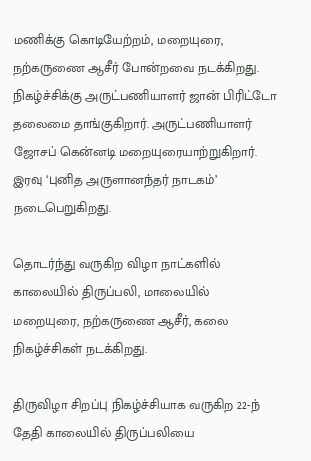மணிக்கு கொடியேற்றம், மறையுரை, நற்கருணை ஆசீர் போன்றவை நடக்கிறது. நிகழ்ச்சிக்கு அருட்பணியாளர் ஜான் பிரிட்டோ தலைமை தாங்குகிறார். அருட்பணியாளர் ஜோசப் கென்னடி மறையுரையாற்றுகிறார். இரவு ‘புனித அருளானந்தர் நாடகம்’ நடைபெறுகிறது.

தொடர்ந்து வருகிற விழா நாட்களில் காலையில் திருப்பலி, மாலையில் மறையுரை, நற்கருணை ஆசீர், கலை நிகழ்ச்சிகள் நடக்கிறது.

திருவிழா சிறப்பு நிகழ்ச்சியாக வருகிற 22-ந் தேதி காலையில் திருப்பலியை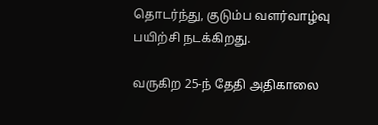தொடர்ந்து, குடும்ப வளர்வாழ்வு பயிற்சி நடக்கிறது.

வருகிற 25-ந் தேதி அதிகாலை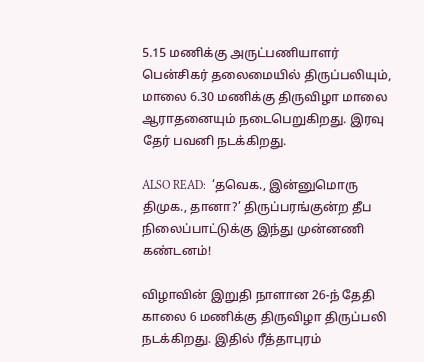5.15 மணிக்கு அருட்பணியாளர் பென்சிகர் தலைமையில் திருப்பலியும், மாலை 6.30 மணிக்கு திருவிழா மாலை ஆராதனையும் நடைபெறுகிறது. இரவு தேர் பவனி நடக்கிறது.

ALSO READ:  ‘தவெக., இன்னுமொரு திமுக., தானா?’ திருப்பரங்குன்ற தீப நிலைப்பாட்டுக்கு இந்து முன்னணி கண்டனம்!

விழாவின் இறுதி நாளான 26-ந் தேதி காலை 6 மணிக்கு திருவிழா திருப்பலி நடக்கிறது. இதில் ரீத்தாபுரம்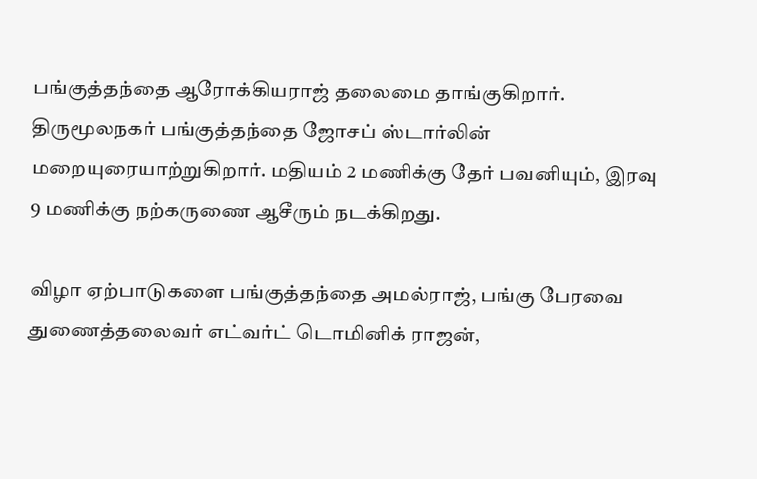பங்குத்தந்தை ஆரோக்கியராஜ் தலைமை தாங்குகிறார். திருமூலநகர் பங்குத்தந்தை ஜோசப் ஸ்டார்லின் மறையுரையாற்றுகிறார். மதியம் 2 மணிக்கு தேர் பவனியும், இரவு 9 மணிக்கு நற்கருணை ஆசீரும் நடக்கிறது.

விழா ஏற்பாடுகளை பங்குத்தந்தை அமல்ராஜ், பங்கு பேரவை துணைத்தலைவர் எட்வர்ட் டொமினிக் ராஜன்,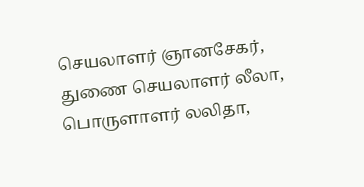செயலாளர் ஞானசேகர், துணை செயலாளர் லீலா, பொருளாளர் லலிதா,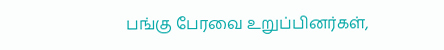பங்கு பேரவை உறுப்பினர்கள்,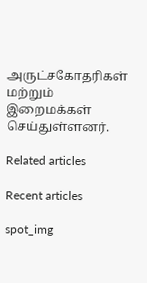அருட்சகோதரிகள் மற்றும் இறைமக்கள் செய்துள்ளனர்.

Related articles

Recent articles

spot_img